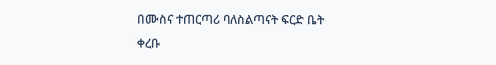በሙስና ተጠርጣሪ ባለስልጣናት ፍርድ ቤት ቀረቡ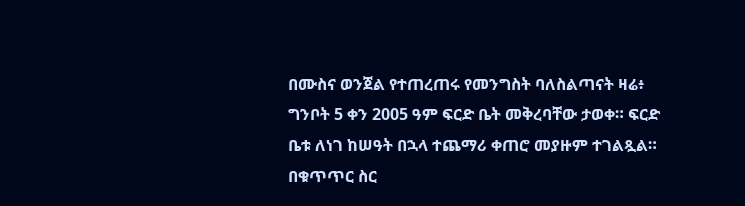በሙስና ወንጀል የተጠረጠሩ የመንግስት ባለስልጣናት ዛሬ፥ ግንቦት 5 ቀን 2005 ዓም ፍርድ ቤት መቅረባቸው ታወቀ። ፍርድ ቤቱ ለነገ ከሠዓት በኋላ ተጨማሪ ቀጠሮ መያዙም ተገልጿል። በቁጥጥር ስር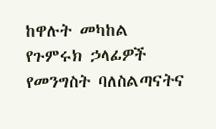ከዋሉት መካከል የጉምሩክ ኃላፊዎች የመንግስት ባለስልጣናትና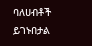ባለሀብቶች ይገኑበታል